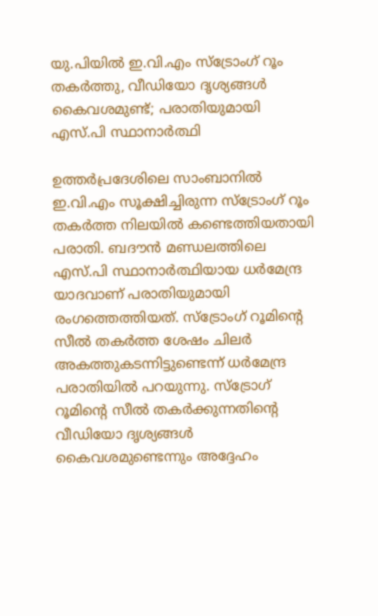യു.പിയില്‍ ഇ.വി.എം സ്ട്രോംഗ് റൂം തകര്‍ത്തു, വീഡിയോ ദൃശ്യങ്ങള്‍ കൈവശമുണ്ട്; പരാതിയുമായി എസ്.പി സ്ഥാനാര്‍ത്ഥി

ഉത്തര്‍പ്രദേശിലെ സാംബാനില്‍ ഇ.വി.എം സൂക്ഷിച്ചിരുന്ന സ്ട്രോംഗ് റൂം തകര്‍ത്ത നിലയില്‍ കണ്ടെത്തിയതായി പരാതി. ബദൗന്‍ മണ്ഡലത്തിലെ എസ്.പി സ്ഥാനാര്‍ത്ഥിയായ ധര്‍മേന്ദ്ര യാദവാണ് പരാതിയുമായി രംഗത്തെത്തിയത്. സ്ട്രോംഗ് റൂമിന്റെ സീല്‍ തകര്‍ത്ത ശേഷം ചിലര്‍ അകത്തുകടന്നിട്ടുണ്ടെന്ന് ധര്‍മേന്ദ്ര പരാതിയില്‍ പറയുന്നു. സ്‌ട്രോഗ് റൂമിന്റെ സീല്‍ തകര്‍ക്കുന്നതിന്റെ വീഡിയോ ദൃശ്യങ്ങള്‍ കൈവശമുണ്ടെന്നും അദ്ദേഹം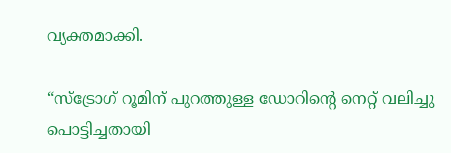വ്യക്തമാക്കി.

“സ്ട്രോഗ് റൂമിന് പുറത്തുള്ള ഡോറിന്റെ നെറ്റ് വലിച്ചു പൊട്ടിച്ചതായി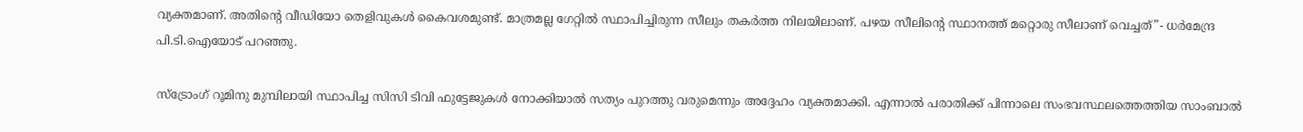വ്യക്തമാണ്. അതിന്റെ വീഡിയോ തെളിവുകള്‍ കൈവശമുണ്ട്. മാത്രമല്ല ഗേറ്റില്‍ സ്ഥാപിച്ചിരുന്ന സീലും തകര്‍ത്ത നിലയിലാണ്. പഴയ സീലിന്റെ സ്ഥാനത്ത് മറ്റൊരു സീലാണ് വെച്ചത്”- ധര്‍മേന്ദ്ര പി.ടി.ഐയോട് പറഞ്ഞു.

സ്ട്രോംഗ് റൂമിനു മുമ്പിലായി സ്ഥാപിച്ച സിസി ടിവി ഫുട്ടേജുകള്‍ നോക്കിയാല്‍ സത്യം പുറത്തു വരുമെന്നും അദ്ദേഹം വ്യക്തമാക്കി. എന്നാല്‍ പരാതിക്ക് പിന്നാലെ സംഭവസ്ഥലത്തെത്തിയ സാംബാല്‍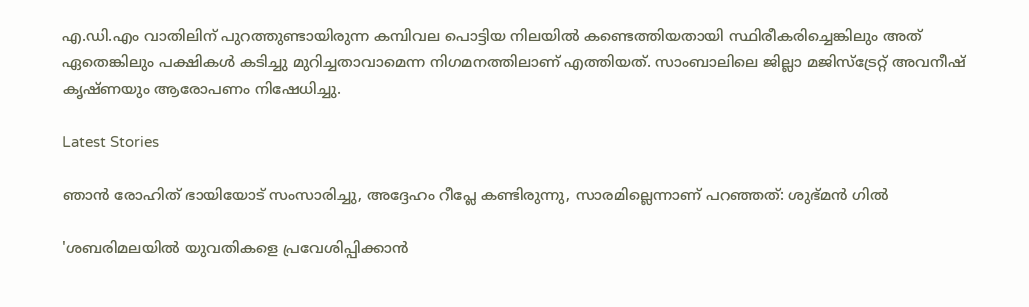എ.ഡി.എം വാതിലിന് പുറത്തുണ്ടായിരുന്ന കമ്പിവല പൊട്ടിയ നിലയില്‍ കണ്ടെത്തിയതായി സ്ഥിരീകരിച്ചെങ്കിലും അത് ഏതെങ്കിലും പക്ഷികള്‍ കടിച്ചു മുറിച്ചതാവാമെന്ന നിഗമനത്തിലാണ് എത്തിയത്. സാംബാലിലെ ജില്ലാ മജിസ്ട്രേറ്റ് അവനീഷ് കൃഷ്ണയും ആരോപണം നിഷേധിച്ചു.

Latest Stories

ഞാൻ രോഹിത് ഭായിയോട് സംസാരിച്ചു, അദ്ദേഹം റീപ്ലേ കണ്ടിരുന്നു, സാരമില്ലെന്നാണ് പറഞ്ഞത്: ശുഭ്മൻ ഗിൽ

'ശബരിമലയില്‍ യുവതികളെ പ്രവേശിപ്പിക്കാന്‍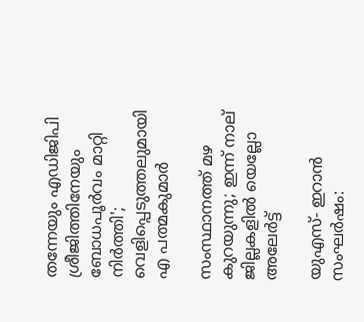തന്നേയും എഡിജിപി ശ്രീജിത്തിനേയും ബോധപൂര്‍വം മാറ്റി നിര്‍ത്തി'; വെളിപ്പെടുത്തലുമായി എ പത്മകുമാര്‍

സംസ്ഥാനത്ത് മഴ കുറയുന്നു; ഇന്ന് നാല് ജില്ലകളില്‍ യെല്ലോ അലേര്‍ട്ട്

യുഎസ്- ഇറാൻ സംഘർഷം: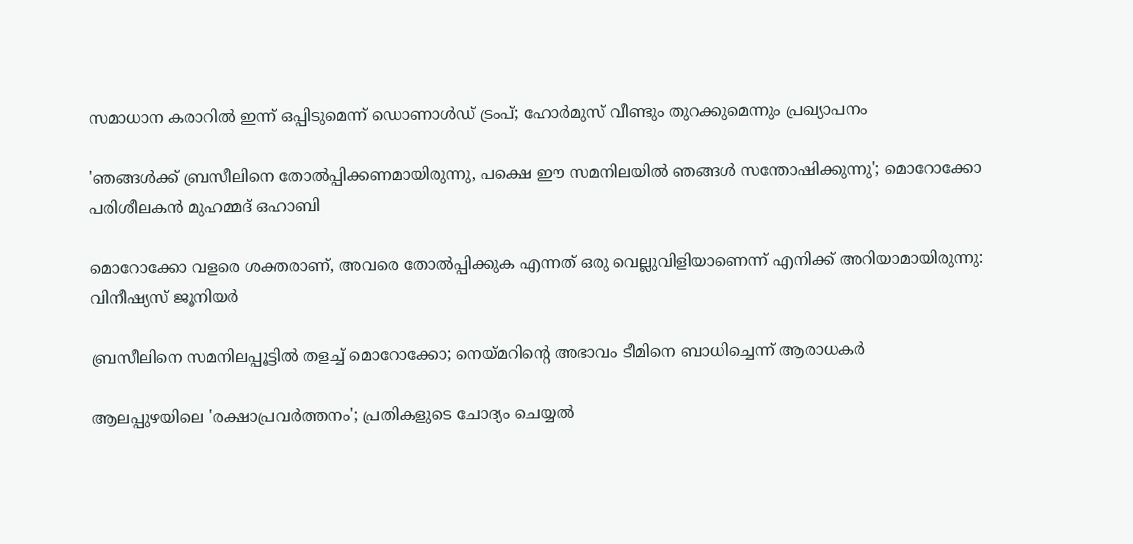സമാധാന കരാറിൽ ഇന്ന് ഒപ്പിടുമെന്ന് ഡൊണാൾഡ് ട്രംപ്; ഹോർമുസ് വീണ്ടും തുറക്കുമെന്നും പ്രഖ്യാപനം

'ഞങ്ങൾക്ക് ബ്രസീലിനെ തോൽപ്പിക്കണമായിരുന്നു, പക്ഷെ ഈ സമനിലയിൽ ഞങ്ങൾ സന്തോഷിക്കുന്നു'; മൊറോക്കോ പരിശീലകൻ മുഹമ്മദ് ഒഹാബി

മൊറോക്കോ വളരെ ശക്തരാണ്, അവരെ തോൽപ്പിക്കുക എന്നത് ഒരു വെല്ലുവിളിയാണെന്ന് എനിക്ക് അറിയാമായിരുന്നു: വിനീഷ്യസ് ജൂനിയർ

ബ്രസീലിനെ സമനിലപ്പൂട്ടിൽ തളച്ച് മൊറോക്കോ; നെയ്മറിന്റെ അഭാവം ടീമിനെ ബാധിച്ചെന്ന് ആരാധകർ

ആലപ്പുഴയിലെ 'രക്ഷാപ്രവർത്തനം'; പ്രതികളുടെ ചോദ്യം ചെയ്യൽ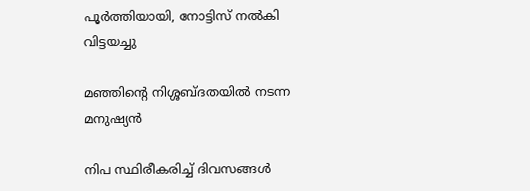പൂർത്തിയായി, നോട്ടിസ് നൽകി വിട്ടയച്ചു

മഞ്ഞിന്റെ നിശ്ശബ്ദതയിൽ നടന്ന മനുഷ്യൻ

നിപ സ്ഥിരീകരിച്ച് ദിവസങ്ങൾ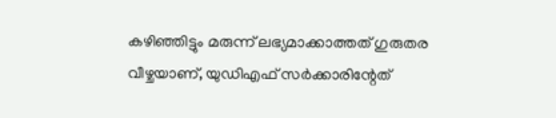കഴിഞ്ഞിട്ടും മരുന്ന് ലഭ്യമാക്കാത്തത് ഗുരുതര വീഴ്ചയാണ്, യുഡിഎഫ് സർക്കാരിന്റേത്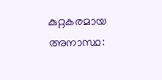കുറ്റകരമായ അനാസ്ഥ: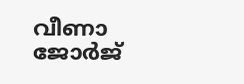വീണാ ജോർജ്